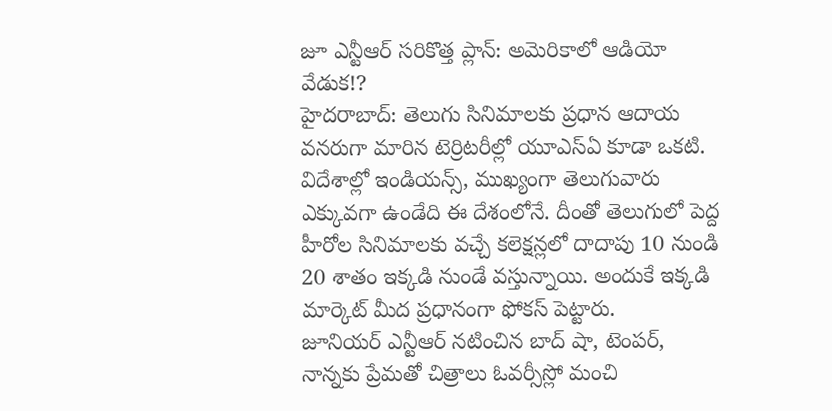జూ ఎన్టీఆర్ సరికొత్త ప్లాన్: అమెరికాలో ఆడియో వేడుక!?
హైదరాబాద్: తెలుగు సినిమాలకు ప్రధాన ఆదాయ వనరుగా మారిన టెర్రిటరీల్లో యూఎస్ఏ కూడా ఒకటి. విదేశాల్లో ఇండియన్స్, ముఖ్యంగా తెలుగువారు ఎక్కువగా ఉండేది ఈ దేశంలోనే. దీంతో తెలుగులో పెద్ద హీరోల సినిమాలకు వచ్చే కలెక్షన్లలో దాదాపు 10 నుండి 20 శాతం ఇక్కడి నుండే వస్తున్నాయి. అందుకే ఇక్కడి మార్కెట్ మీద ప్రధానంగా ఫోకస్ పెట్టారు.
జూనియర్ ఎన్టీఆర్ నటించిన బాద్ షా, టెంపర్, నాన్నకు ప్రేమతో చిత్రాలు ఓవర్సీస్లో మంచి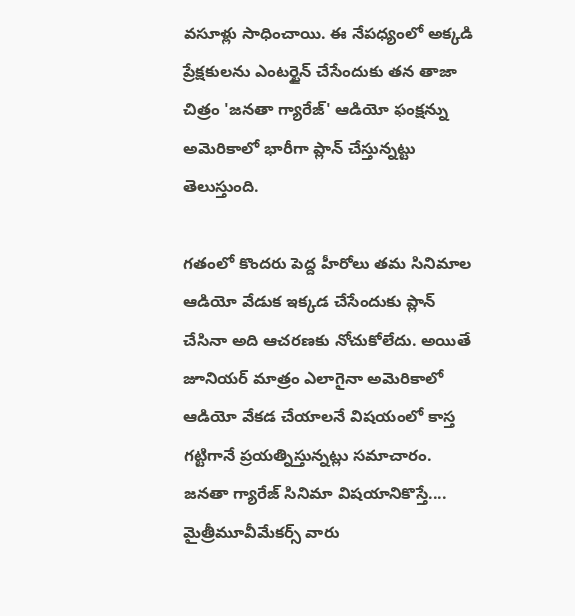వసూళ్లు సాధించాయి. ఈ నేపధ్యంలో అక్కడి ప్రేక్షకులను ఎంటర్టైన్ చేసేందుకు తన తాజా చిత్రం 'జనతా గ్యారేజ్' ఆడియో ఫంక్షన్ను అమెరికాలో భారీగా ప్లాన్ చేస్తున్నట్టు తెలుస్తుంది.

గతంలో కొందరు పెద్ద హీరోలు తమ సినిమాల ఆడియో వేడుక ఇక్కడ చేసేందుకు ప్లాన్ చేసినా అది ఆచరణకు నోచుకోలేదు. అయితే జూనియర్ మాత్రం ఎలాగైనా అమెరికాలో ఆడియో వేకడ చేయాలనే విషయంలో కాస్త గట్టిగానే ప్రయత్నిస్తున్నట్లు సమాచారం.
జనతా గ్యారేజ్ సినిమా విషయానికొస్తే.... మైత్రీమూవీమేకర్స్ వారు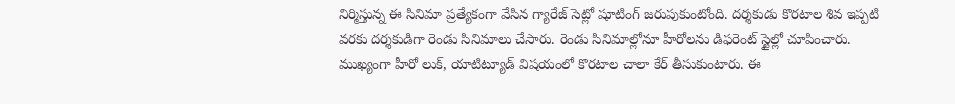నిర్మిస్తున్న ఈ సినిమా ప్రత్యేకంగా వేసిన గ్యారేజ్ సెట్లో షూటింగ్ జరుపుకుంటోంది. దర్శకుడు కొరటాల శివ ఇప్పటి వరకు దర్శకుడిగా రెండు సినిమాలు చేసారు. రెండు సినిమాల్లోనూ హీరోలను డిఫరెంట్ స్టైల్లో చూపించారు. ముఖ్యంగా హీరో లుక్, యాటిట్యూడ్ విషయంలో కొరటాల చాలా కేర్ తీసుకుంటారు. ఈ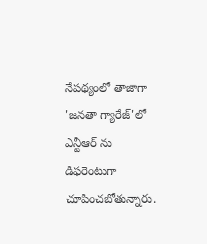నేపథ్యంలో తాజాగా 'జనతా గ్యారేజ్'లో ఎన్టీఆర్ ను డిఫరెంటుగా చూపించబోతున్నారు.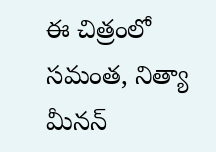ఈ చిత్రంలో సమంత, నిత్యా మీనన్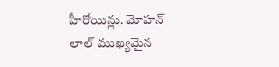హీరోయిన్లు. మోహన్ లాల్ ముఖ్యమైన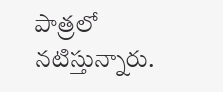పాత్రలో నటిస్తున్నారు.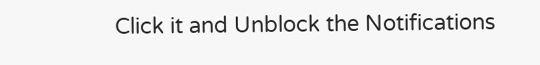Click it and Unblock the Notifications